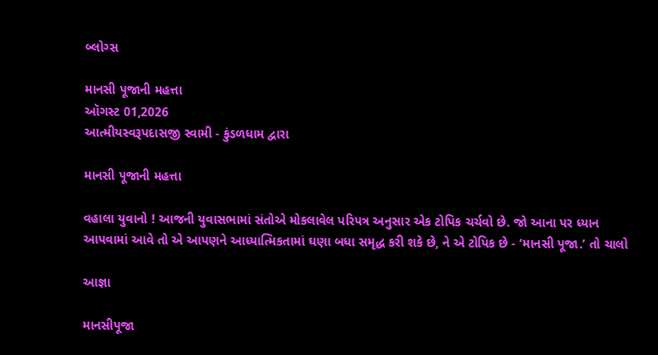બ્લોગ્સ

માનસી પૂજાની મહત્તા
ઑગસ્ટ 01,2026
આત્મીયસ્વરૂપદાસજી સ્વામી - કુંડળધામ દ્વારા

માનસી પૂજાની મહત્તા

વહાલા યુવાનો ! આજની યુવાસભામાં સંતોએ મોકલાવેલ પરિપત્ર અનુસાર એક ટોપિક ચર્ચવો છે. જો આના પર ધ્યાન આપવામાં આવે તો એ આપણને આધ્યાત્મિકતામાં ઘણા બધા સમૃદ્ધ કરી શકે છે, ને એ ટોપિક છે - ‘માનસી પૂજા.’ તો ચાલો

આજ્ઞા

માનસીપૂજા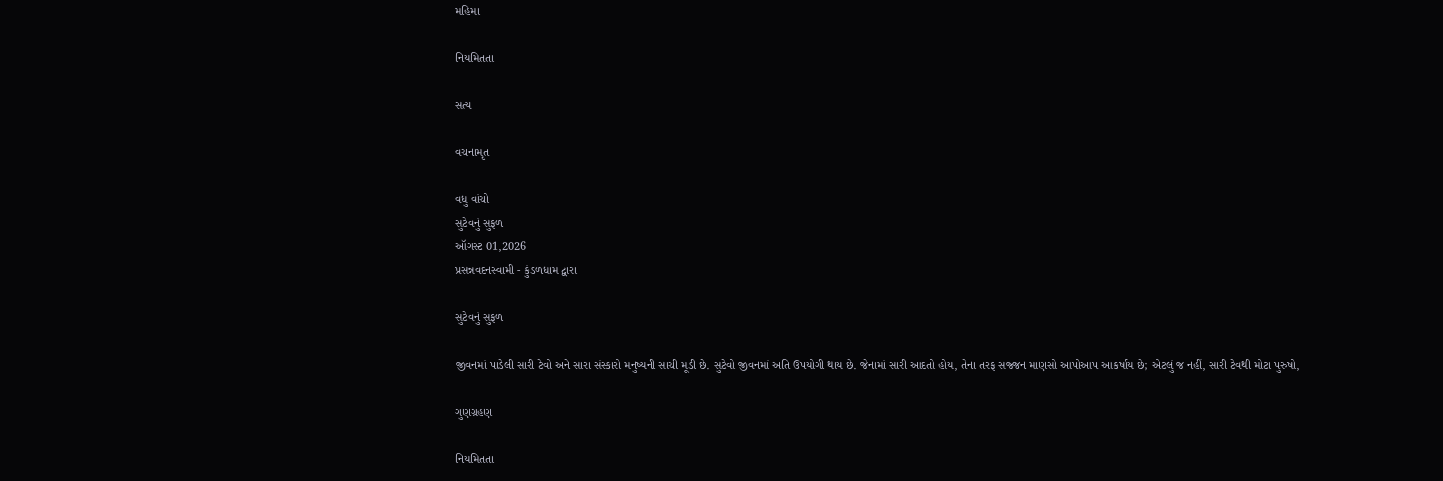મહિમા

નિયમિતતા

સત્ય

વચનામૃત

વધુ વાંચો
સુટેવનું સુફળ
ઑગસ્ટ 01,2026
પ્રસન્નવદનસ્વામી - કુંડળધામ દ્વારા

સુટેવનું સુફળ

જીવનમાં પાડેલી સારી ટેવો અને સારા સંસ્કારો મનુષ્યની સાચી મૂડી છે. સુટેવો જીવનમાં અતિ ઉપયોગી થાય છે. જેનામાં સારી આદતો હોય, તેના તરફ સજ્જન માણસો આપોઆપ આકર્ષાય છે; એટલું જ નહીં, સારી ટેવથી મોટા પુરુષો,

ગુણગ્રહણ

નિયમિતતા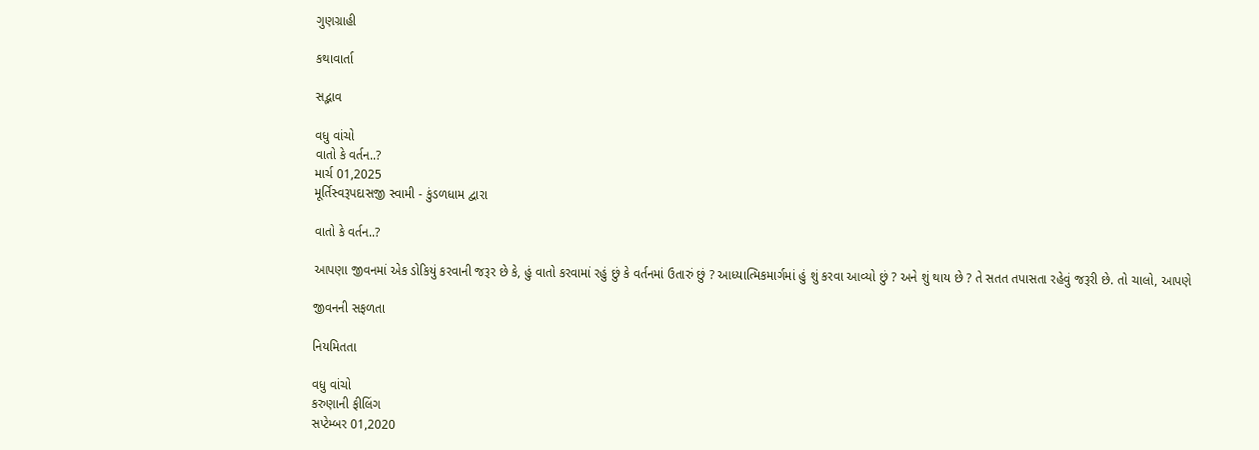ગુણગ્રાહી

કથાવાર્તા

સદ્ભાવ

વધુ વાંચો
વાતો કે વર્તન..?
માર્ચ 01,2025
મૂર્તિસ્વરૂપદાસજી સ્વામી - કુંડળધામ દ્વારા

વાતો કે વર્તન..?

આપણા જીવનમાં એક ડોકિયું કરવાની જરૂર છે કે, હું વાતો કરવામાં રહું છું કે વર્તનમાં ઉતારું છું ? આધ્યાત્મિકમાર્ગમાં હું શું કરવા આવ્યો છું ? અને શું થાય છે ? તે સતત તપાસતા રહેવું જરૂરી છે. તો ચાલો, આપણે

જીવનની સફળતા

નિયમિતતા

વધુ વાંચો
કરુણાની ફીલિંગ
સપ્ટેમ્બર 01,2020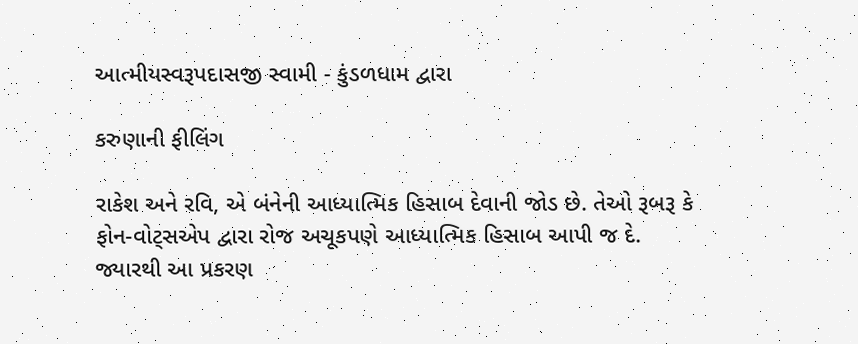આત્મીયસ્વરૂપદાસજી સ્વામી - કુંડળધામ દ્વારા

કરુણાની ફીલિંગ

રાકેશ અને રવિ, એ બંનેની આધ્યાત્મિક હિસાબ દેવાની જોડ છે. તેઓ રૂબરૂ કે ફોન-વોટ્સએપ દ્વારા રોજ અચૂકપણે આધ્યાત્મિક હિસાબ આપી જ દે. જ્યારથી આ પ્રકરણ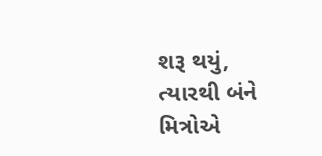શરૂ થયું, ત્યારથી બંને મિત્રોએ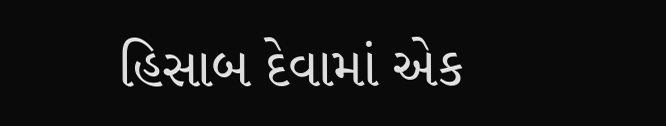હિસાબ દેવામાં એક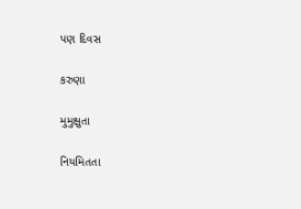પણ દિવસ

કરુણા

મુમુક્ષુતા

નિયમિતતા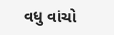વધુ વાંચો